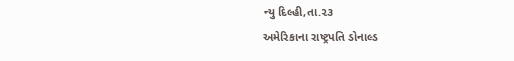ન્યુ દિલ્હી,તા.૨૩
અમેરિકાના રાષ્ટ્રપતિ ડોનાલ્ડ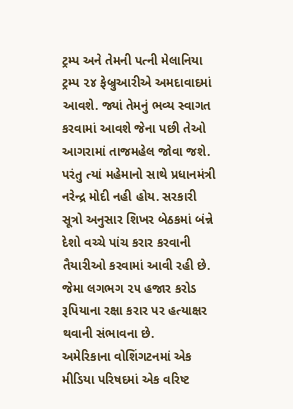ટ્રમ્પ અને તેમની પત્ની મેલાનિયા ટ્રમ્પ ૨૪ ફેબ્રુઆરીએ અમદાવાદમાં આવશે. જ્યાં તેમનું ભવ્ય સ્વાગત કરવામાં આવશે જેના પછી તેઓ આગરામાં તાજમહેલ જોવા જશે. પરંતુ ત્યાં મહેમાનો સાથે પ્રધાનમંત્રી નરેન્દ્ર મોદી નહી હોય. સરકારી સૂત્રો અનુસાર શિખર બેઠકમાં બંન્ને દેશો વચ્ચે પાંચ કરાર કરવાની તૈયારીઓ કરવામાં આવી રહી છે. જેમા લગભગ ૨૫ હજાર કરોડ રૂપિયાના રક્ષા કરાર પર હત્યાક્ષર થવાની સંભાવના છે.
અમેરિકાના વોશિંગટનમાં એક મીડિયા પરિષદમાં એક વરિષ્ટ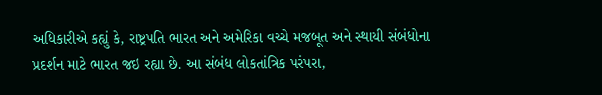અધિકારીએ કહ્યું કે, રાષ્ટ્રપતિ ભારત અને અમેરિકા વચ્ચે મજબૂત અને સ્થાયી સંબંધોના પ્રદર્શન માટે ભારત જઇ રહ્યા છે. આ સંબંધ લોકતાંત્રિક પરંપરા,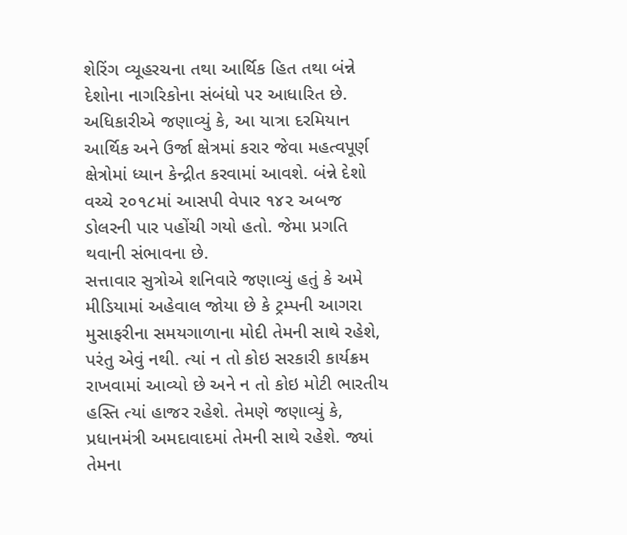શેરિંગ વ્યૂહરચના તથા આર્થિક હિત તથા બંન્ને દેશોના નાગરિકોના સંબંધો પર આધારિત છે. અધિકારીએ જણાવ્યું કે, આ યાત્રા દરમિયાન આર્થિક અને ઉર્જા ક્ષેત્રમાં કરાર જેવા મહત્વપૂર્ણ ક્ષેત્રોમાં ધ્યાન કેન્દ્રીત કરવામાં આવશે. બંન્ને દેશો વચ્ચે ૨૦૧૮માં આસપી વેપાર ૧૪૨ અબજ ડોલરની પાર પહોંચી ગયો હતો. જેમા પ્રગતિ થવાની સંભાવના છે.
સત્તાવાર સુત્રોએ શનિવારે જણાવ્યું હતું કે અમે મીડિયામાં અહેવાલ જોયા છે કે ટ્રમ્પની આગરા મુસાફરીના સમયગાળાના મોદી તેમની સાથે રહેશે, પરંતુ એવું નથી. ત્યાં ન તો કોઇ સરકારી કાર્યક્રમ રાખવામાં આવ્યો છે અને ન તો કોઇ મોટી ભારતીય હસ્તિ ત્યાં હાજર રહેશે. તેમણે જણાવ્યું કે, પ્રધાનમંત્રી અમદાવાદમાં તેમની સાથે રહેશે. જ્યાં તેમના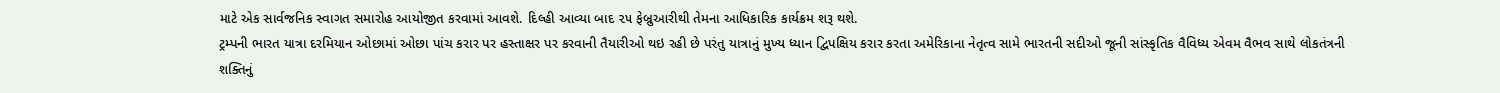માટે એક સાર્વજનિક સ્વાગત સમારોહ આયોજીત કરવામાં આવશે. દિલ્હી આવ્યા બાદ ૨૫ ફેબ્રુઆરીથી તેમના આધિકારિક કાર્યક્રમ શરૂ થશે.
ટ્રમ્પની ભારત યાત્રા દરમિયાન ઓછામાં ઓછા પાંચ કરાર પર હસ્તાક્ષર પર કરવાની તૈયારીઓ થઇ રહી છે પરંતુ યાત્રાનું મુખ્ય ધ્યાન દ્વિપક્ષિય કરાર કરતા અમેરિકાના નેતૃત્વ સામે ભારતની સદીઓ જૂની સાંસ્કૃતિક વૈવિધ્ય એવમ વૈભવ સાથે લોકતંત્રની શક્તિનું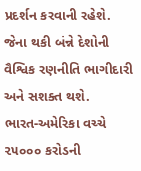પ્રદર્શન કરવાની રહેશે. જેના થકી બંન્ને દેશોની વૈશ્વિક રણનીતિ ભાગીદારી અને સશક્ત થશે.
ભારત-અમેરિકા વચ્ચે ૨૫૦૦૦ કરોડની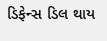ડિફેન્સ ડિલ થાય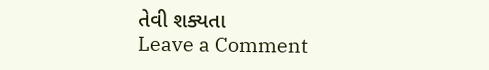તેવી શક્યતા
Leave a Comment